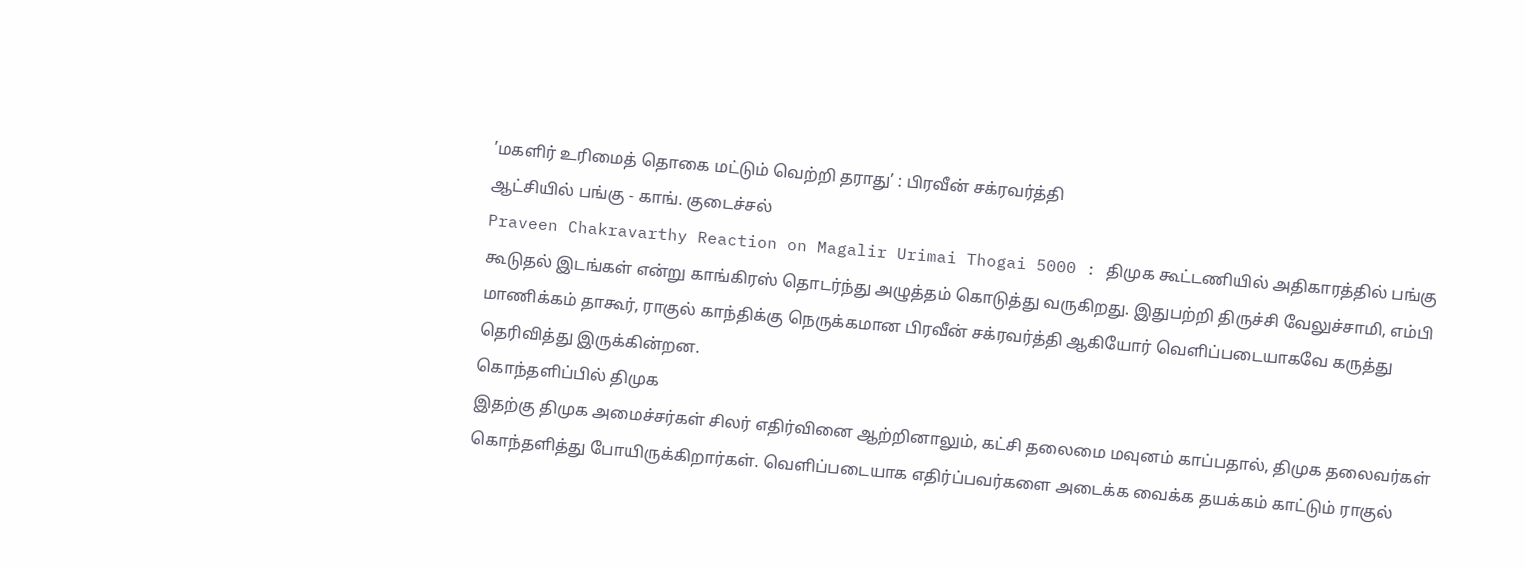’மகளிர் உரிமைத் தொகை மட்டும் வெற்றி தராது’ : பிரவீன் சக்ரவர்த்தி
ஆட்சியில் பங்கு - காங். குடைச்சல்
Praveen Chakravarthy Reaction on Magalir Urimai Thogai 5000 : திமுக கூட்டணியில் அதிகாரத்தில் பங்கு கூடுதல் இடங்கள் என்று காங்கிரஸ் தொடர்ந்து அழுத்தம் கொடுத்து வருகிறது. இதுபற்றி திருச்சி வேலுச்சாமி, எம்பி மாணிக்கம் தாகூர், ராகுல் காந்திக்கு நெருக்கமான பிரவீன் சக்ரவர்த்தி ஆகியோர் வெளிப்படையாகவே கருத்து தெரிவித்து இருக்கின்றன.
கொந்தளிப்பில் திமுக
இதற்கு திமுக அமைச்சர்கள் சிலர் எதிர்வினை ஆற்றினாலும், கட்சி தலைமை மவுனம் காப்பதால், திமுக தலைவர்கள் கொந்தளித்து போயிருக்கிறார்கள். வெளிப்படையாக எதிர்ப்பவர்களை அடைக்க வைக்க தயக்கம் காட்டும் ராகுல்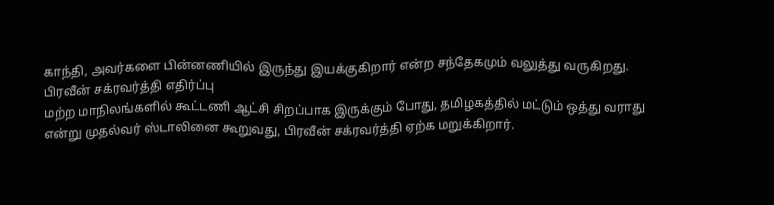காந்தி, அவர்களை பின்னணியில் இருந்து இயக்குகிறார் என்ற சந்தேகமும் வலுத்து வருகிறது.
பிரவீன் சக்ரவர்த்தி எதிர்ப்பு
மற்ற மாநிலங்களில் கூட்டணி ஆட்சி சிறப்பாக இருக்கும் போது, தமிழகத்தில் மட்டும் ஒத்து வராது என்று முதல்வர் ஸ்டாலினை கூறுவது, பிரவீன் சக்ரவர்த்தி ஏற்க மறுக்கிறார்.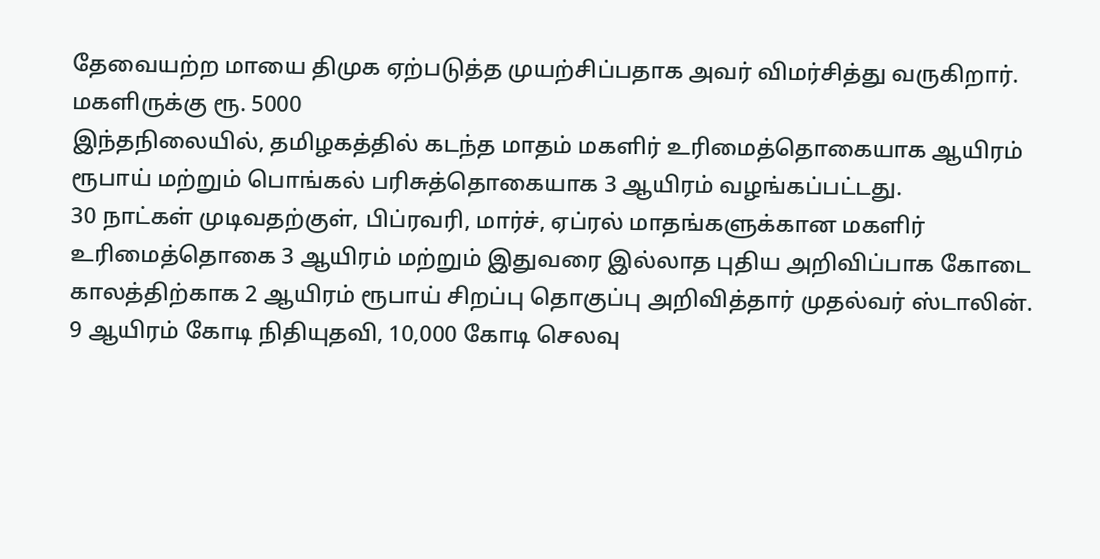தேவையற்ற மாயை திமுக ஏற்படுத்த முயற்சிப்பதாக அவர் விமர்சித்து வருகிறார்.
மகளிருக்கு ரூ. 5000
இந்தநிலையில், தமிழகத்தில் கடந்த மாதம் மகளிர் உரிமைத்தொகையாக ஆயிரம் ரூபாய் மற்றும் பொங்கல் பரிசுத்தொகையாக 3 ஆயிரம் வழங்கப்பட்டது.
30 நாட்கள் முடிவதற்குள், பிப்ரவரி, மார்ச், ஏப்ரல் மாதங்களுக்கான மகளிர் உரிமைத்தொகை 3 ஆயிரம் மற்றும் இதுவரை இல்லாத புதிய அறிவிப்பாக கோடை காலத்திற்காக 2 ஆயிரம் ரூபாய் சிறப்பு தொகுப்பு அறிவித்தார் முதல்வர் ஸ்டாலின்.
9 ஆயிரம் கோடி நிதியுதவி, 10,000 கோடி செலவு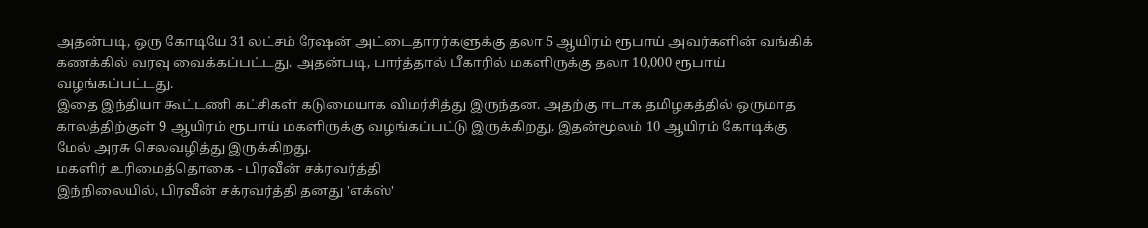அதன்படி, ஒரு கோடியே 31 லட்சம் ரேஷன் அட்டைதாரர்களுக்கு தலா 5 ஆயிரம் ரூபாய் அவர்களின் வங்கிக் கணக்கில் வரவு வைக்கப்பட்டது. அதன்படி, பார்த்தால் பீகாரில் மகளிருக்கு தலா 10,000 ரூபாய் வழங்கப்பட்டது.
இதை இந்தியா கூட்டணி கட்சிகள் கடுமையாக விமர்சித்து இருந்தன. அதற்கு ஈடாக தமிழகத்தில் ஒருமாத காலத்திற்குள் 9 ஆயிரம் ரூபாய் மகளிருக்கு வழங்கப்பட்டு இருக்கிறது. இதன்மூலம் 10 ஆயிரம் கோடிக்கு மேல் அரசு செலவழித்து இருக்கிறது.
மகளிர் உரிமைத்தொகை - பிரவீன் சக்ரவர்த்தி
இந்நிலையில், பிரவீன் சக்ரவர்த்தி தனது 'எக்ஸ்'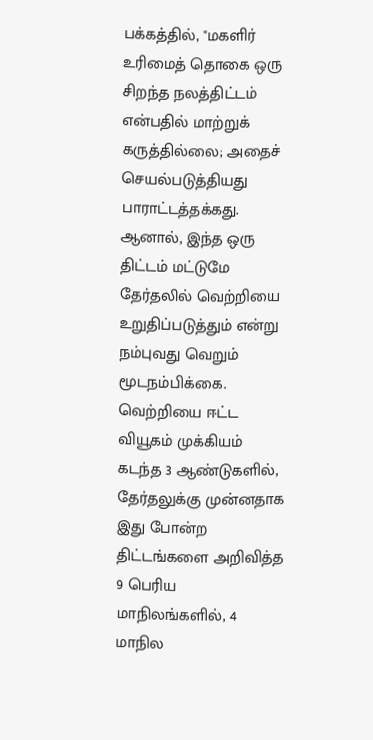பக்கத்தில், "மகளிர் உரிமைத் தொகை ஒரு சிறந்த நலத்திட்டம் என்பதில் மாற்றுக் கருத்தில்லை; அதைச் செயல்படுத்தியது பாராட்டத்தக்கது. ஆனால், இந்த ஒரு திட்டம் மட்டுமே தேர்தலில் வெற்றியை உறுதிப்படுத்தும் என்று நம்புவது வெறும் மூடநம்பிக்கை.
வெற்றியை ஈட்ட வியூகம் முக்கியம்
கடந்த 3 ஆண்டுகளில், தேர்தலுக்கு முன்னதாக இது போன்ற திட்டங்களை அறிவித்த 9 பெரிய மாநிலங்களில், 4 மாநில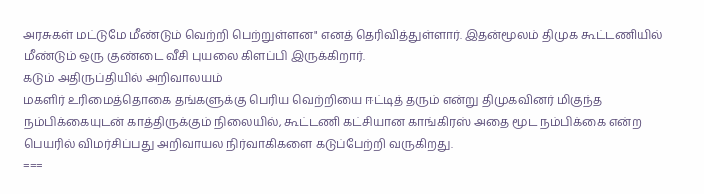அரசுகள் மட்டுமே மீண்டும் வெற்றி பெற்றுள்ளன" எனத் தெரிவித்துள்ளார். இதன்மூலம் திமுக கூட்டணியில் மீண்டும் ஒரு குண்டை வீசி புயலை கிளப்பி இருக்கிறார்.
கடும் அதிருப்தியில் அறிவாலயம்
மகளிர் உரிமைத்தொகை தங்களுக்கு பெரிய வெற்றியை ஈட்டித் தரும் என்று திமுகவினர் மிகுந்த நம்பிக்கையுடன் காத்திருக்கும் நிலையில், கூட்டணி கட்சியான காங்கிரஸ் அதை மூட நம்பிக்கை என்ற பெயரில் விமர்சிப்பது அறிவாயல நிர்வாகிகளை கடுப்பேற்றி வருகிறது.
===